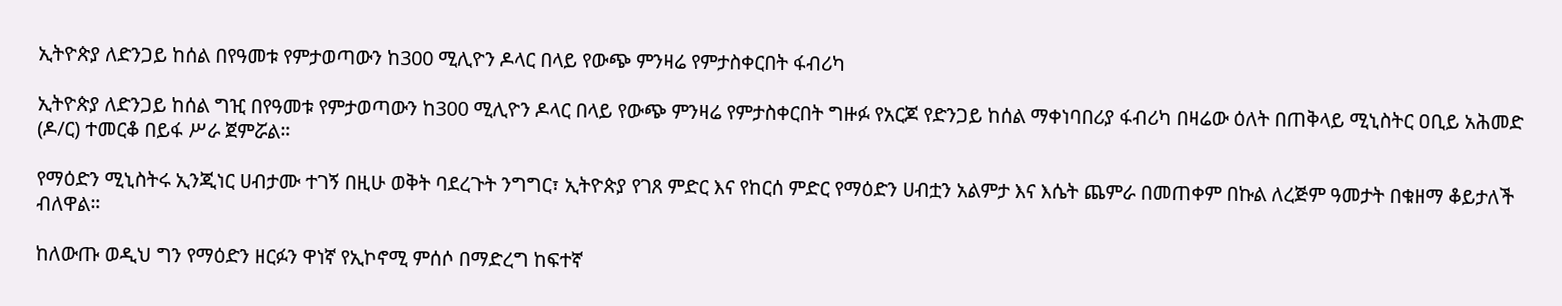ኢትዮጵያ ለድንጋይ ከሰል በየዓመቱ የምታወጣውን ከ300 ሚሊዮን ዶላር በላይ የውጭ ምንዛሬ የምታስቀርበት ፋብሪካ

ኢትዮጵያ ለድንጋይ ከሰል ግዢ በየዓመቱ የምታወጣውን ከ300 ሚሊዮን ዶላር በላይ የውጭ ምንዛሬ የምታስቀርበት ግዙፉ የአርጆ የድንጋይ ከሰል ማቀነባበሪያ ፋብሪካ በዛሬው ዕለት በጠቅላይ ሚኒስትር ዐቢይ አሕመድ (ዶ/ር) ተመርቆ በይፋ ሥራ ጀምሯል።

የማዕድን ሚኒስትሩ ኢንጂነር ሀብታሙ ተገኝ በዚሁ ወቅት ባደረጉት ንግግር፣ ኢትዮጵያ የገጸ ምድር እና የከርሰ ምድር የማዕድን ሀብቷን አልምታ እና እሴት ጨምራ በመጠቀም በኩል ለረጅም ዓመታት በቁዘማ ቆይታለች ብለዋል።

ከለውጡ ወዲህ ግን የማዕድን ዘርፉን ዋነኛ የኢኮኖሚ ምሰሶ በማድረግ ከፍተኛ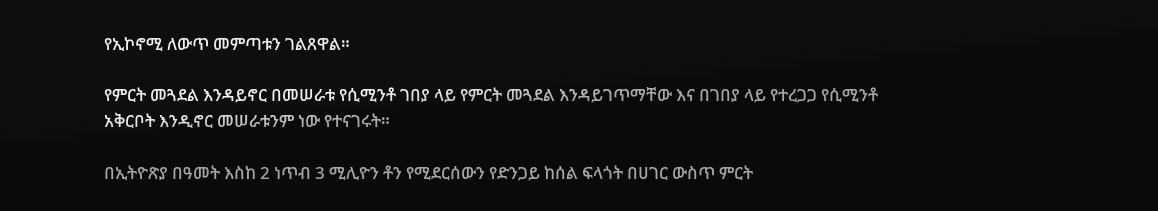የኢኮኖሚ ለውጥ መምጣቱን ገልጸዋል።

የምርት መጓደል እንዳይኖር በመሠራቱ የሲሚንቶ ገበያ ላይ የምርት መጓደል እንዳይገጥማቸው እና በገበያ ላይ የተረጋጋ የሲሚንቶ አቅርቦት እንዲኖር መሠራቱንም ነው የተናገሩት።

በኢትዮጽያ በዓመት እስከ 2 ነጥብ 3 ሚሊዮን ቶን የሚደርሰውን የድንጋይ ከሰል ፍላጎት በሀገር ውስጥ ምርት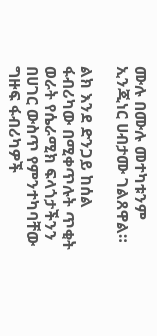ሙሉ በሙሉ መተካቱንም ኢንጂነር ሀብታሙ ገልጸዋል።

ልክ እንደ ድንጋይ ከሰል ፋብሪካው በሚቀጥሉት ጥቂት ወራት የሴራሚክ ፍላጎታችንን በሀገር ውስጥ የምንተካባቸው ግዙፍ ፋብሪካዎች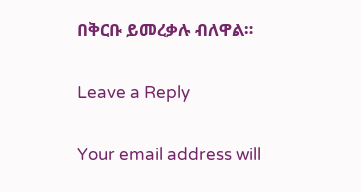በቅርቡ ይመረቃሉ ብለዋል።

Leave a Reply

Your email address will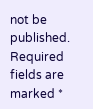not be published. Required fields are marked *